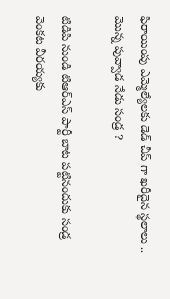ఫిరాయింపు ఎమ్మెల్యేలకు డెడ్ చీప్ గా ఖరీదైన స్థలాలు .. మొన్న పువ్వాడ నేడు సండ్ర ?

టిడిపి నుండి టిఆర్ఎస్ పార్టీ బాట పట్టినందుకు సండ్ర వెంకట వీరయ్యకు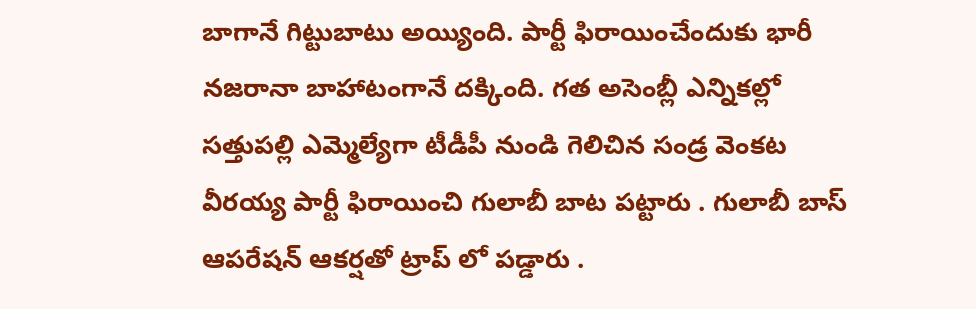బాగానే గిట్టుబాటు అయ్యింది. పార్టీ ఫిరాయించేందుకు భారీ నజరానా బాహాటంగానే దక్కింది. గత అసెంబ్లీ ఎన్నికల్లో సత్తుపల్లి ఎమ్మెల్యేగా టీడీపీ నుండి గెలిచిన సండ్ర వెంకట వీరయ్య పార్టీ ఫిరాయించి గులాబీ బాట పట్టారు . గులాబీ బాస్ ఆపరేషన్ ఆకర్షతో ట్రాప్ లో పడ్డారు .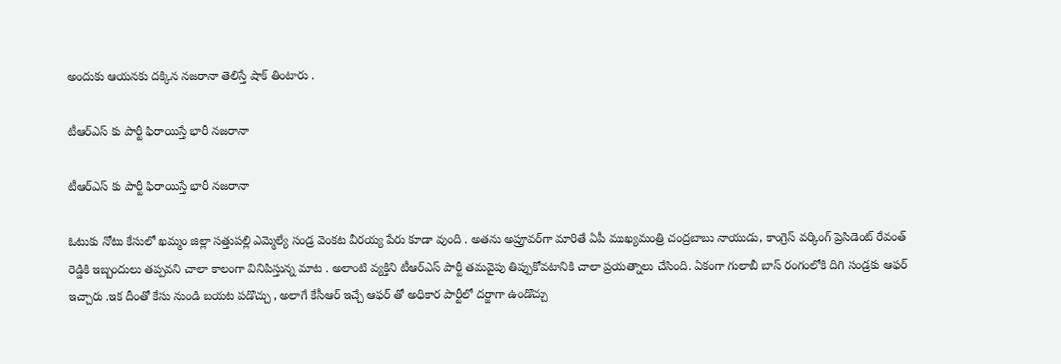అందుకు ఆయనకు దక్కిన నజరానా తెలిస్తే షాక్ తింటారు .

టీఆర్ఎస్ కు పార్టీ ఫిరాయిస్తే భారీ నజరానా

టీఆర్ఎస్ కు పార్టీ ఫిరాయిస్తే భారీ నజరానా

ఓటుకు నోటు కేసులో ఖ‌మ్మం జిల్లా స‌త్తుప‌ల్లి ఎమ్మెల్యే సండ్ర వెంక‌ట వీర‌య్య పేరు కూడా వుంది . అత‌ను అప్రూవ‌ర్‌గా మారితే ఏపీ ముఖ్య‌మంత్రి చంద్ర‌బాబు నాయుడు, కాంగ్రెస్ వ‌ర్కింగ్ ప్రెసిడెంట్ రేవంత్ రెడ్డికి ఇబ్బందులు త‌ప్ప‌వ‌ని చాలా కాలంగా వినిపిస్తున్న మాట . అలాంటి వ్య‌క్తిని టీఆర్ఎస్ పార్టీ త‌మ‌వైపు తిప్పుకోవటానికి చాలా ప్రయత్నాలు చేసింది. ఏకంగా గులాబీ బాస్ రంగంలోకి దిగి సండ్రకు ఆఫర్ ఇచ్చారు .ఇక దీంతో కేసు నుండి బయట పడొచ్చు , అలాగే కేసీఆర్ ఇచ్చే ఆఫర్ తో అధికార పార్టీలో దర్జాగా ఉండొచ్చు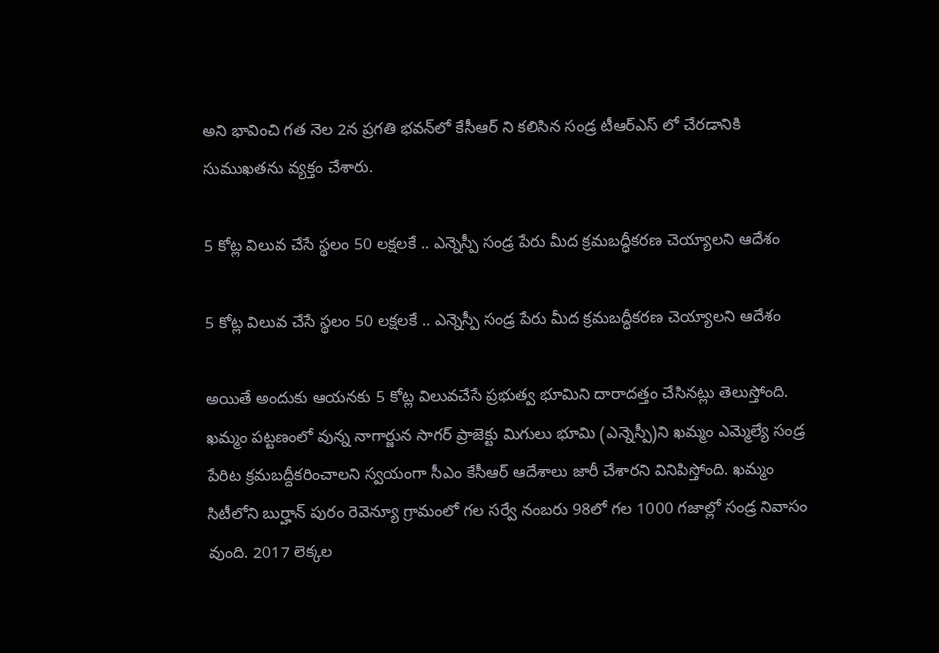అని భావించి గ‌త నెల 2న ప్ర‌గ‌తి భ‌వ‌న్‌లో కేసీఆర్ ని క‌లిసిన సండ్ర టీఆర్ఎస్ లో చేర‌డానికి సుముఖ‌త‌ను వ్య‌క్తం చేశారు.

5 కోట్ల విలువ చేసే స్థలం 50 లక్షలకే .. ఎన్నెస్పీ సండ్ర పేరు మీద క్రమబద్ధీకరణ చెయ్యాలని ఆదేశం

5 కోట్ల విలువ చేసే స్థలం 50 లక్షలకే .. ఎన్నెస్పీ సండ్ర పేరు మీద క్రమబద్ధీకరణ చెయ్యాలని ఆదేశం

అయితే అందుకు ఆయ‌న‌కు 5 కోట్ల విలువ‌చేసే ప్ర‌భుత్వ భూమిని దారాద‌త్తం చేసిన‌ట్లు తెలుస్తోంది. ఖ‌మ్మం ప‌ట్ట‌ణంలో వున్న నాగార్జున సాగ‌ర్ ప్రాజెక్టు మిగులు భూమి (ఎన్నెస్పీ)ని ఖ‌మ్మం ఎమ్మెల్యే సండ్ర పేరిట క్ర‌మ‌బ‌ద్దీక‌రించాల‌ని స్వ‌యంగా సీఎం కేసీఆర్ ఆదేశాలు జారీ చేశార‌ని వినిపిస్తోంది. ఖ‌మ్మం సిటీలోని బుర్హాన్ పురం రెవెన్యూ గ్రామంలో గ‌ల స‌ర్వే నంబ‌రు 98లో గ‌ల 1000 గ‌జాల్లో సండ్ర నివాసం వుంది. 2017 లెక్క‌ల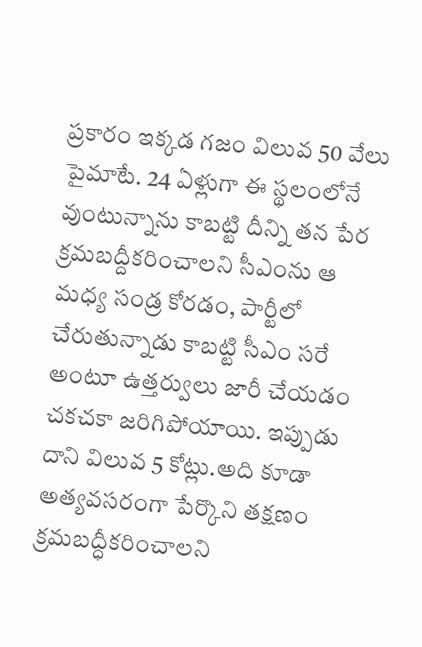ప్ర‌కారం ఇక్క‌డ గ‌జం విలువ 50 వేలు పైమాటే. 24 ఏళ్లుగా ఈ స్థ‌లంలోనే వుంటున్నాను కాబ‌ట్టి దీన్ని త‌న పేర క్ర‌మ‌బ‌ద్దీక‌రించాల‌ని సీఎంను ఆ మ‌ధ్య సండ్ర కోర‌డం, పార్టీలో చేరుతున్నాడు కాబ‌ట్టి సీఎం స‌రే అంటూ ఉత్త‌ర్వులు జారీ చేయ‌డం చ‌క‌చ‌కా జ‌రిగిపోయాయి. ఇప్పుడు దాని విలువ 5 కోట్లు.అది కూడా అత్యవసరంగా పేర్కొని తక్షణం క్రమబద్ధీకరించాలని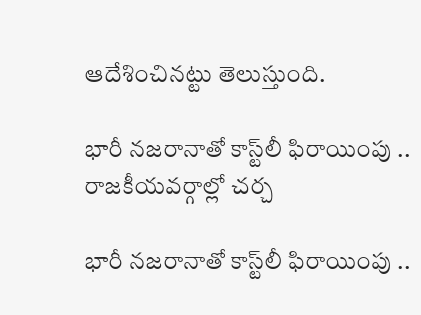ఆదేశించినట్టు తెలుస్తుంది.

భారీ నజరానాతో కాస్ట్‌లీ ఫిరాయింపు .. రాజకీయవర్గాల్లో చర్చ

భారీ నజరానాతో కాస్ట్‌లీ ఫిరాయింపు ..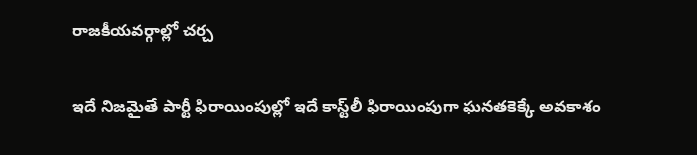రాజకీయవర్గాల్లో చర్చ

ఇదే నిజ‌మైతే పార్టీ ఫిరాయింపుల్లో ఇదే కాస్ట్‌లీ ఫిరాయింపుగా ఘ‌న‌త‌కెక్కే అవ‌కాశం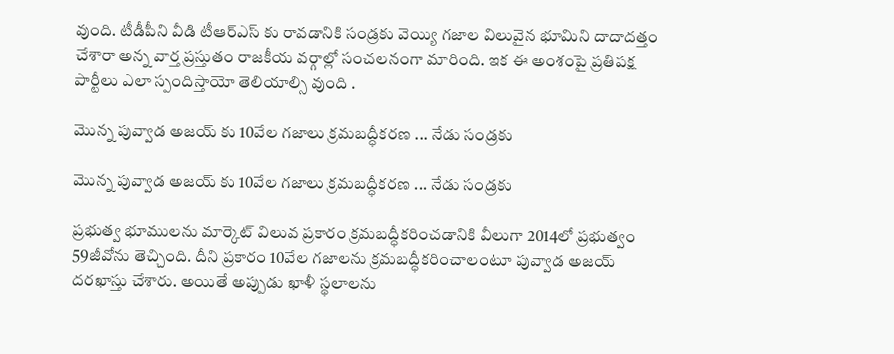వుంది. టీడీపీని వీడి టీఆర్ఎస్ కు రావ‌డానికి సండ్రకు వెయ్యి గ‌జాల విలువైన భూమిని దాదాద‌త్తం చేశారా అన్న వార్త ప్ర‌స్తుతం రాజకీయ వర్గాల్లో సంచ‌ల‌నంగా మారింది. ఇక ఈ అంశంపై ప్రతిపక్ష పార్టీలు ఎలా స్పందిస్తాయో తెలియాల్సి వుంది .

మొన్న పువ్వాడ అజయ్ కు 10వేల గజాలు క్రమబద్ధీకరణ ... నేడు సండ్రకు

మొన్న పువ్వాడ అజయ్ కు 10వేల గజాలు క్రమబద్ధీకరణ ... నేడు సండ్రకు

ప్రభుత్వ భూములను మార్కెట్‌ విలువ ప్రకారం క్రమబద్ధీకరించడానికి వీలుగా 2014లో ప్రభుత్వం 59జీవోను తెచ్చింది. దీని ప్రకారం 10వేల గజాలను క్రమబద్ధీకరించాలంటూ పువ్వాడ అజయ్‌ దరఖాస్తు చేశారు. అయితే అప్పుడు ఖాళీ స్థలాలను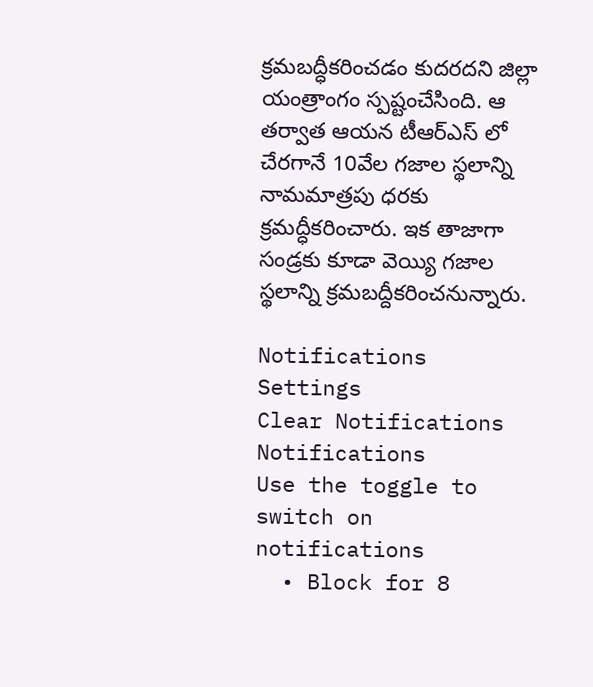క్రమబద్ధీకరించడం కుదరదని జిల్లా యంత్రాంగం స్పష్టంచేసింది. ఆ తర్వాత ఆయన టీఆర్‌ఎస్ లో చేరగానే 10వేల గజాల స్థలాన్ని నామమాత్రపు ధరకు క్రమద్ధీకరించారు. ఇక తాజాగా సండ్రకు కూడా వెయ్యి గజాల స్థలాన్ని క్రమబద్దీకరించనున్నారు.

Notifications
Settings
Clear Notifications
Notifications
Use the toggle to switch on notifications
  • Block for 8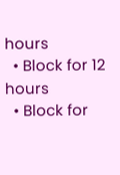hours
  • Block for 12 hours
  • Block for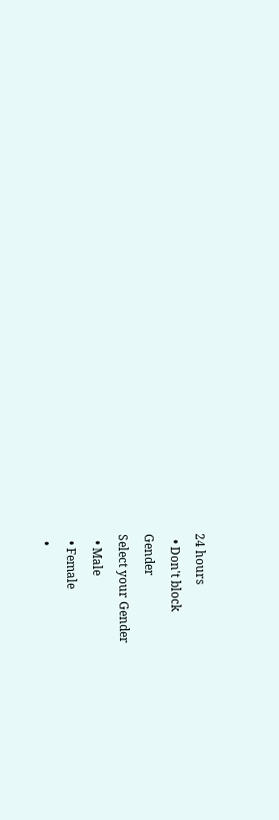24 hours
  • Don't block
Gender
Select your Gender
  • Male
  • Female
  •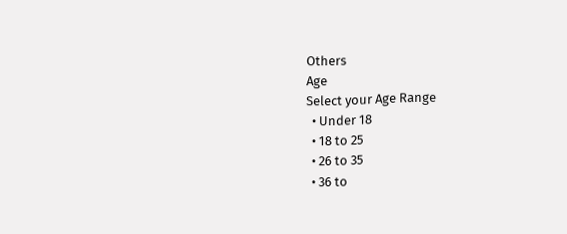Others
Age
Select your Age Range
  • Under 18
  • 18 to 25
  • 26 to 35
  • 36 to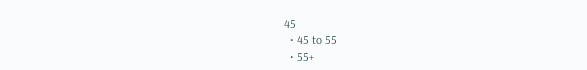45
  • 45 to 55
  • 55+